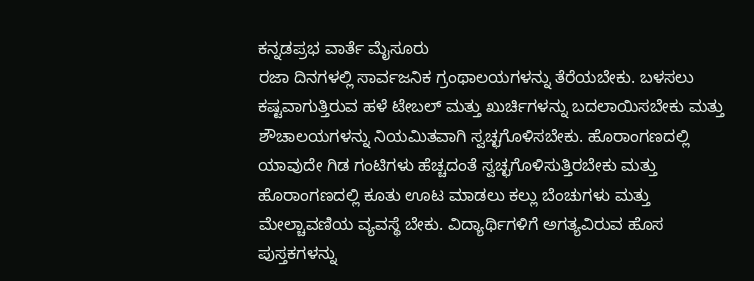ಕನ್ನಡಪ್ರಭ ವಾರ್ತೆ ಮೈಸೂರು
ರಜಾ ದಿನಗಳಲ್ಲಿ ಸಾರ್ವಜನಿಕ ಗ್ರಂಥಾಲಯಗಳನ್ನು ತೆರೆಯಬೇಕು. ಬಳಸಲು ಕಷ್ಟವಾಗುತ್ತಿರುವ ಹಳೆ ಟೇಬಲ್ ಮತ್ತು ಖುರ್ಚಿಗಳನ್ನು ಬದಲಾಯಿಸಬೇಕು ಮತ್ತು ಶೌಚಾಲಯಗಳನ್ನು ನಿಯಮಿತವಾಗಿ ಸ್ವಚ್ಛಗೊಳಿಸಬೇಕು. ಹೊರಾಂಗಣದಲ್ಲಿ ಯಾವುದೇ ಗಿಡ ಗಂಟಿಗಳು ಹೆಚ್ಚದಂತೆ ಸ್ವಚ್ಛಗೊಳಿಸುತ್ತಿರಬೇಕು ಮತ್ತು ಹೊರಾಂಗಣದಲ್ಲಿ ಕೂತು ಊಟ ಮಾಡಲು ಕಲ್ಲು ಬೆಂಚುಗಳು ಮತ್ತು ಮೇಲ್ಚಾವಣಿಯ ವ್ಯವಸ್ಥೆ ಬೇಕು. ವಿದ್ಯಾರ್ಥಿಗಳಿಗೆ ಅಗತ್ಯವಿರುವ ಹೊಸ ಪುಸ್ತಕಗಳನ್ನು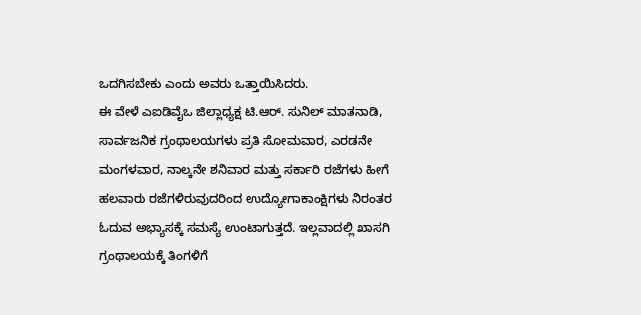ಒದಗಿಸಬೇಕು ಎಂದು ಅವರು ಒತ್ತಾಯಿಸಿದರು.
ಈ ವೇಳೆ ಎಐಡಿವೈಒ ಜಿಲ್ಲಾಧ್ಯಕ್ಷ ಟಿ.ಆರ್. ಸುನಿಲ್ ಮಾತನಾಡಿ, ಸಾರ್ವಜನಿಕ ಗ್ರಂಥಾಲಯಗಳು ಪ್ರತಿ ಸೋಮವಾರ, ಎರಡನೇ ಮಂಗಳವಾರ, ನಾಲ್ಕನೇ ಶನಿವಾರ ಮತ್ತು ಸರ್ಕಾರಿ ರಜೆಗಳು ಹೀಗೆ ಹಲವಾರು ರಜೆಗಳಿರುವುದರಿಂದ ಉದ್ಯೋಗಾಕಾಂಕ್ಷಿಗಳು ನಿರಂತರ ಓದುವ ಅಭ್ಯಾಸಕ್ಕೆ ಸಮಸ್ಯೆ ಉಂಟಾಗುತ್ತದೆ. ಇಲ್ಲವಾದಲ್ಲಿ ಖಾಸಗಿ ಗ್ರಂಥಾಲಯಕ್ಕೆ ತಿಂಗಳಿಗೆ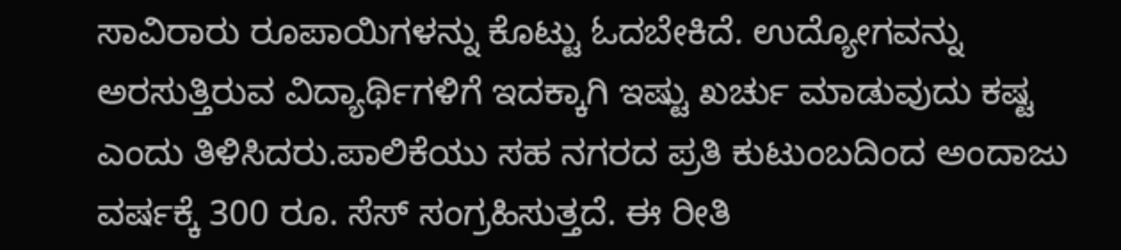ಸಾವಿರಾರು ರೂಪಾಯಿಗಳನ್ನು ಕೊಟ್ಟು ಓದಬೇಕಿದೆ. ಉದ್ಯೋಗವನ್ನು ಅರಸುತ್ತಿರುವ ವಿದ್ಯಾರ್ಥಿಗಳಿಗೆ ಇದಕ್ಕಾಗಿ ಇಷ್ಟು ಖರ್ಚು ಮಾಡುವುದು ಕಷ್ಟ ಎಂದು ತಿಳಿಸಿದರು.ಪಾಲಿಕೆಯು ಸಹ ನಗರದ ಪ್ರತಿ ಕುಟುಂಬದಿಂದ ಅಂದಾಜು ವರ್ಷಕ್ಕೆ 300 ರೂ. ಸೆಸ್ ಸಂಗ್ರಹಿಸುತ್ತದೆ. ಈ ರೀತಿ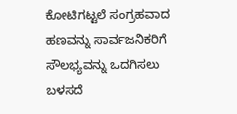ಕೋಟಿಗಟ್ಟಲೆ ಸಂಗ್ರಹವಾದ ಹಣವನ್ನು ಸಾರ್ವಜನಿಕರಿಗೆ ಸೌಲಭ್ಯವನ್ನು ಒದಗಿಸಲು ಬಳಸದೆ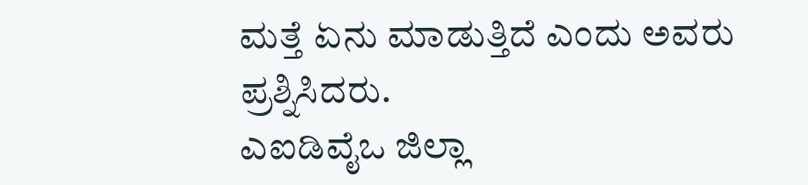ಮತ್ತೆ ಏನು ಮಾಡುತ್ತಿದೆ ಎಂದು ಅವರು ಪ್ರಶ್ನಿಸಿದರು.
ಎಐಡಿವೈಒ ಜಿಲ್ಲಾ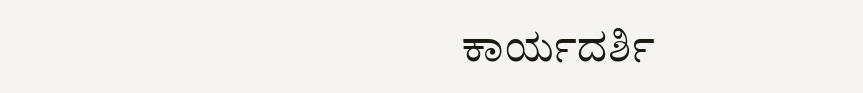ಕಾರ್ಯದರ್ಶಿ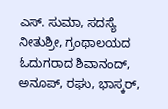ಎಸ್. ಸುಮಾ, ಸದಸ್ಯೆ ನೀತುಶ್ರೀ, ಗ್ರಂಥಾಲಯದ ಓದುಗರಾದ ಶಿವಾನಂದ್, ಅನೂಪ್, ರಘು, ಭಾಸ್ಕರ್,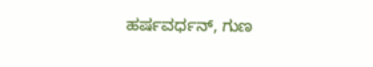ಹರ್ಷವರ್ಧನ್, ಗುಣ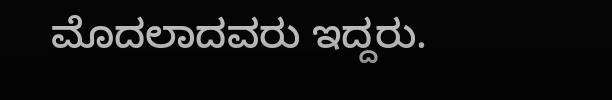ಮೊದಲಾದವರು ಇದ್ದರು.